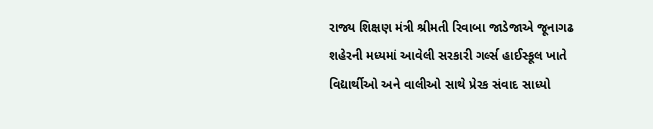રાજ્ય શિક્ષણ મંત્રી શ્રીમતી રિવાબા જાડેજાએ જૂનાગઢ શહેરની મધ્યમાં આવેલી સરકારી ગર્લ્સ હાઈસ્કૂલ ખાતે વિદ્યાર્થીઓ અને વાલીઓ સાથે પ્રેરક સંવાદ સાધ્યો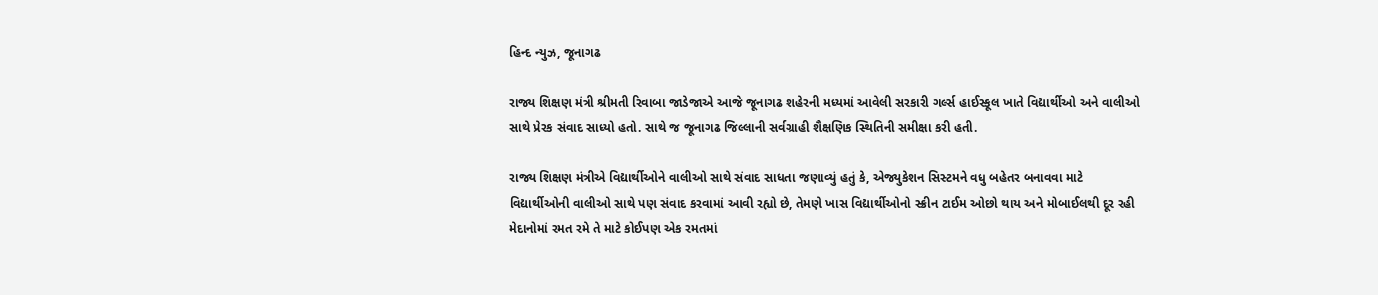હિન્દ ન્યુઝ, જૂનાગઢ

રાજ્ય શિક્ષણ મંત્રી શ્રીમતી રિવાબા જાડેજાએ આજે જૂનાગઢ શહેરની મધ્યમાં આવેલી સરકારી ગર્લ્સ હાઈસ્કૂલ ખાતે વિદ્યાર્થીઓ અને વાલીઓ સાથે પ્રેરક સંવાદ સાધ્યો હતો. સાથે જ જૂનાગઢ જિલ્લાની સર્વગ્રાહી શૈક્ષણિક સ્થિતિની સમીક્ષા કરી હતી.

રાજ્ય શિક્ષણ મંત્રીએ વિદ્યાર્થીઓને વાલીઓ સાથે સંવાદ સાધતા જણાવ્યું હતું કે, એજ્યુકેશન સિસ્ટમને વધુ બહેતર બનાવવા માટે વિદ્યાર્થીઓની વાલીઓ સાથે પણ સંવાદ કરવામાં આવી રહ્યો છે, તેમણે ખાસ વિદ્યાર્થીઓનો સ્ક્રીન ટાઈમ ઓછો થાય અને મોબાઈલથી દૂર રહી મેદાનોમાં રમત રમે તે માટે કોઈપણ એક રમતમાં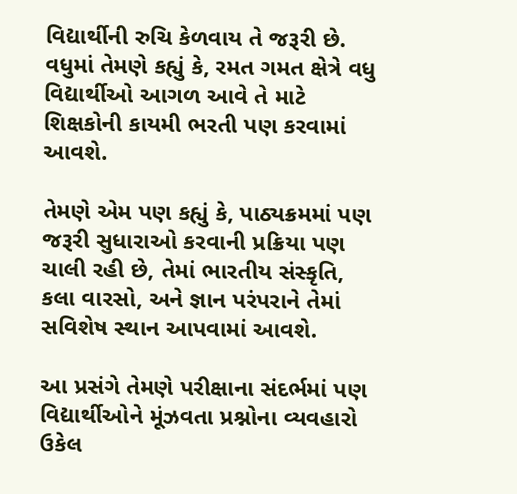વિદ્યાર્થીની રુચિ કેળવાય તે જરૂરી છે. વધુમાં તેમણે કહ્યું કે, રમત ગમત ક્ષેત્રે વધુ વિદ્યાર્થીઓ આગળ આવે તે માટે શિક્ષકોની કાયમી ભરતી પણ કરવામાં આવશે.

તેમણે એમ પણ કહ્યું કે, પાઠ્યક્રમમાં પણ જરૂરી સુધારાઓ કરવાની પ્રક્રિયા પણ ચાલી રહી છે, તેમાં ભારતીય સંસ્કૃતિ, કલા વારસો, અને જ્ઞાન પરંપરાને તેમાં સવિશેષ સ્થાન આપવામાં આવશે.

આ પ્રસંગે તેમણે પરીક્ષાના સંદર્ભમાં પણ વિદ્યાર્થીઓને મૂંઝવતા પ્રશ્નોના વ્યવહારો ઉકેલ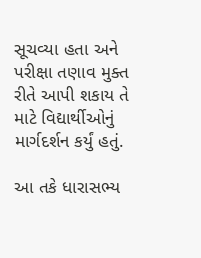સૂચવ્યા હતા અને પરીક્ષા તણાવ મુક્ત રીતે આપી શકાય તે માટે વિદ્યાર્થીઓનું માર્ગદર્શન કર્યું હતું.

આ તકે ધારાસભ્ય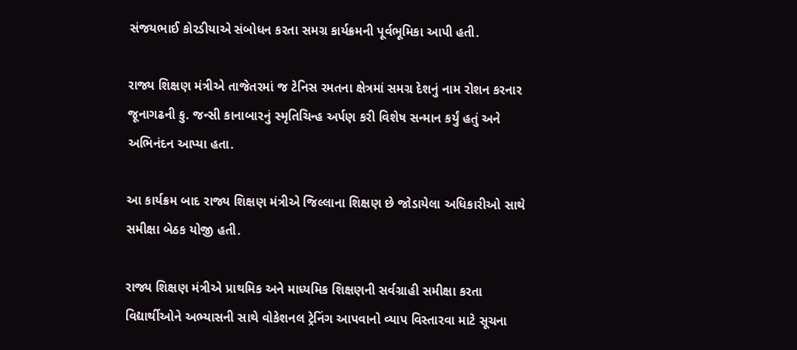સંજયભાઈ કોરડીયાએ સંબોધન કરતા સમગ્ર કાર્યક્રમની પૂર્વભૂમિકા આપી હતી.

રાજ્ય શિક્ષણ મંત્રીએ તાજેતરમાં જ ટેનિસ રમતના ક્ષેત્રમાં સમગ્ર દેશનું નામ રોશન કરનાર જૂનાગઢની કુ. જન્સી કાનાબારનું સ્મૃતિચિન્હ અર્પણ કરી વિશેષ સન્માન કર્યું હતું અને અભિનંદન આપ્યા હતા.

આ કાર્યક્રમ બાદ રાજ્ય શિક્ષણ મંત્રીએ જિલ્લાના શિક્ષણ છે જોડાયેલા અધિકારીઓ સાથે સમીક્ષા બેઠક યોજી હતી.

રાજ્ય શિક્ષણ મંત્રીએ પ્રાથમિક અને માધ્યમિક શિક્ષણની સર્વગ્રાહી સમીક્ષા કરતા વિદ્યાર્થીઓને અભ્યાસની સાથે વોકેશનલ ટ્રેનિંગ આપવાનો વ્યાપ વિસ્તારવા માટે સૂચના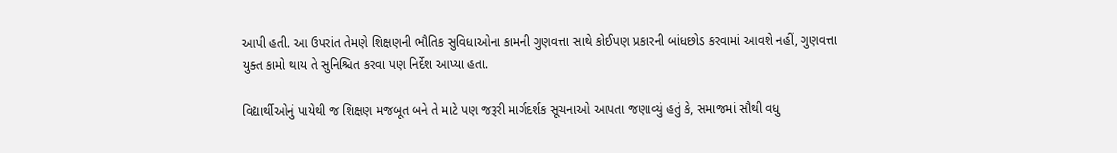આપી હતી. આ ઉપરાંત તેમણે શિક્ષણની ભૌતિક સુવિધાઓના કામની ગુણવત્તા સાથે કોઈપણ પ્રકારની બાંધછોડ કરવામાં આવશે નહીં, ગુણવત્તા યુક્ત કામો થાય તે સુનિશ્ચિત કરવા પણ નિર્દેશ આપ્યા હતા.

વિદ્યાર્થીઓનું પાયેથી જ શિક્ષણ મજબૂત બને તે માટે પણ જરૂરી માર્ગદર્શક સૂચનાઓ આપતા જણાવ્યું હતું કે, સમાજમાં સૌથી વધુ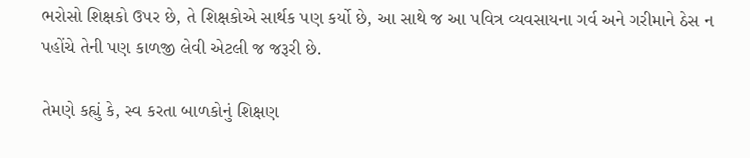ભરોસો શિક્ષકો ઉપર છે, તે શિક્ષકોએ સાર્થક પણ કર્યો છે, આ સાથે જ આ પવિત્ર વ્યવસાયના ગર્વ અને ગરીમાને ઠેસ ન પહોંચે તેની પણ કાળજી લેવી એટલી જ જરૂરી છે.

તેમણે કહ્યું કે, સ્વ કરતા બાળકોનું શિક્ષણ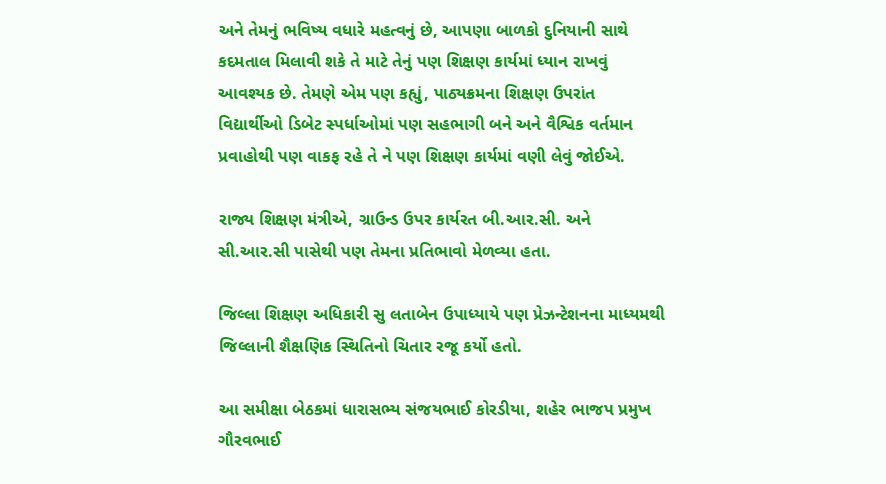અને તેમનું ભવિષ્ય વધારે મહત્વનું છે, આપણા બાળકો દુનિયાની સાથે કદમતાલ મિલાવી શકે તે માટે તેનું પણ શિક્ષણ કાર્યમાં ધ્યાન રાખવું આવશ્યક છે. તેમણે એમ પણ કહ્યું, પાઠ્યક્રમના શિક્ષણ ઉપરાંત વિદ્યાર્થીઓ ડિબેટ સ્પર્ધાઓમાં પણ સહભાગી બને અને વૈશ્વિક વર્તમાન પ્રવાહોથી પણ વાકફ રહે તે ને પણ શિક્ષણ કાર્યમાં વણી લેવું જોઈએ.

રાજ્ય શિક્ષણ મંત્રીએ, ગ્રાઉન્ડ ઉપર કાર્યરત બી.આર.સી. અને સી.આર.સી પાસેથી પણ તેમના પ્રતિભાવો મેળવ્યા હતા.

જિલ્લા શિક્ષણ અધિકારી સુ લતાબેન ઉપાધ્યાયે પણ પ્રેઝન્ટેશનના માધ્યમથી જિલ્લાની શૈક્ષણિક સ્થિતિનો ચિતાર રજૂ કર્યો હતો.

આ સમીક્ષા બેઠકમાં ધારાસભ્ય સંજયભાઈ કોરડીયા, શહેર ભાજપ પ્રમુખ ગૌરવભાઈ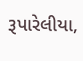રૂપારેલીયા,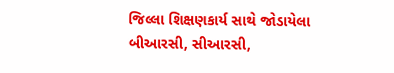જિલ્લા શિક્ષણકાર્ય સાથે જોડાયેલા બીઆરસી, સીઆરસી,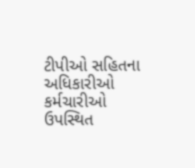ટીપીઓ સહિતના અધિકારીઓ કર્મચારીઓ ઉપસ્થિત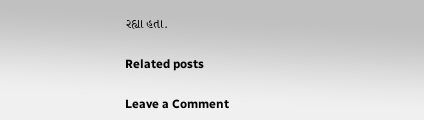રહ્યા હતા.

Related posts

Leave a Comment